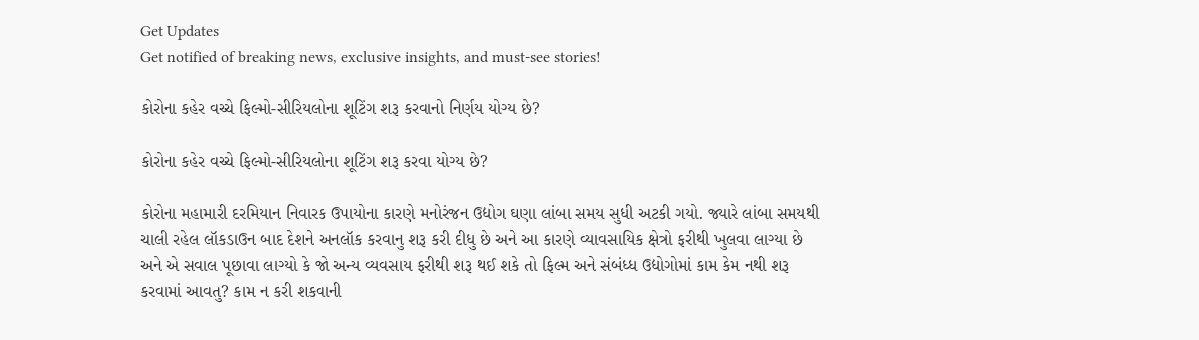Get Updates
Get notified of breaking news, exclusive insights, and must-see stories!

કોરોના કહેર વચ્ચે ફિલ્મો-સીરિયલોના શૂટિંગ શરૂ કરવાનો નિર્ણય યોગ્ય છે?

કોરોના કહેર વચ્ચે ફિલ્મો-સીરિયલોના શૂટિંગ શરૂ કરવા યોગ્ય છે?

કોરોના મહામારી દરમિયાન નિવારક ઉપાયોના કારણે મનોરંજન ઉદ્યોગ ઘણા લાંબા સમય સુધી અટકી ગયો. જ્યારે લાંબા સમયથી ચાલી રહેલ લૉકડાઉન બાદ દેશને અનલૉક કરવાનુ શરૂ કરી દીધુ છે અને આ કારણે વ્યાવસાયિક ક્ષેત્રો ફરીથી ખુલવા લાગ્યા છે અને એ સવાલ પૂછાવા લાગ્યો કે જો અન્ય વ્યવસાય ફરીથી શરૂ થઈ શકે તો ફિલ્મ અને સંબંધ્ધ ઉદ્યોગોમાં કામ કેમ નથી શરૂ કરવામાં આવતુ? કામ ન કરી શકવાની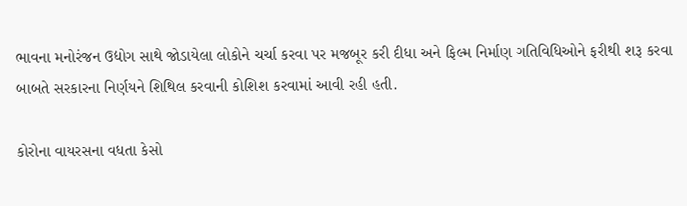ભાવના મનોરંજન ઉદ્યોગ સાથે જોડાયેલા લોકોને ચર્ચા કરવા પર મજબૂર કરી દીધા અને ફિલ્મ નિર્માણ ગતિવિધિઓને ફરીથી શરૂ કરવા બાબતે સરકારના નિર્ણયને શિથિલ કરવાની કોશિશ કરવામાં આવી રહી હતી.

કોરોના વાયરસના વધતા કેસો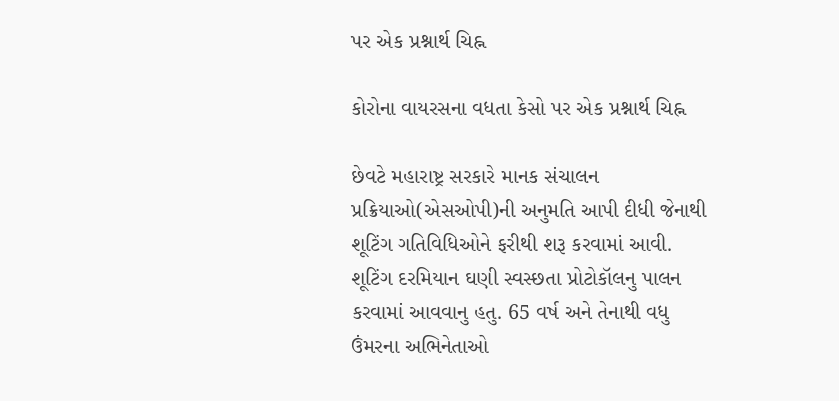પર એક પ્રશ્નાર્થ ચિહ્ન

કોરોના વાયરસના વધતા કેસો પર એક પ્રશ્નાર્થ ચિહ્ન

છેવટે મહારાષ્ટ્ર સરકારે માનક સંચાલન પ્રક્રિયાઓ(એસઓપી)ની અનુમતિ આપી દીધી જેનાથી શૂટિંગ ગતિવિધિઓને ફરીથી શરૂ કરવામાં આવી. શૂટિંગ દરમિયાન ઘણી સ્વસ્છતા પ્રોટોકૉલનુ પાલન કરવામાં આવવાનુ હતુ. 65 વર્ષ અને તેનાથી વધુ ઉંમરના અભિનેતાઓ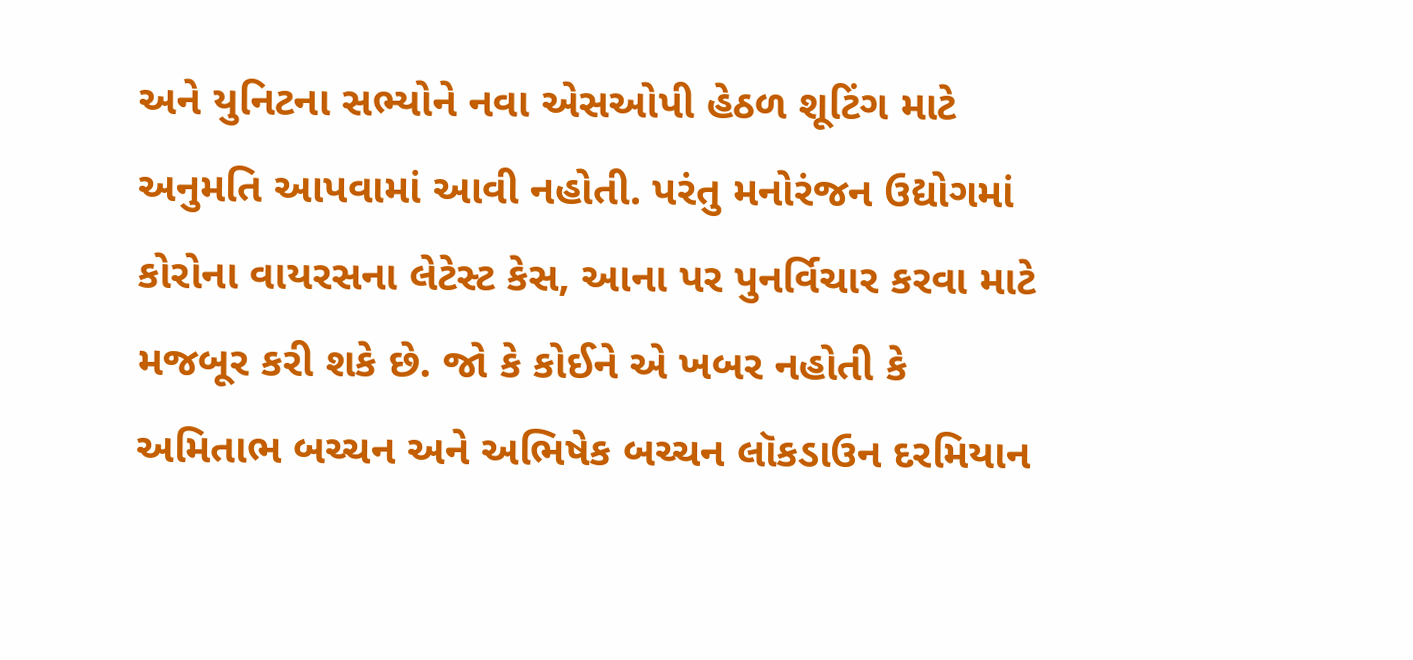અને યુનિટના સભ્યોને નવા એસઓપી હેઠળ શૂટિંગ માટે અનુમતિ આપવામાં આવી નહોતી. પરંતુ મનોરંજન ઉદ્યોગમાં કોરોના વાયરસના લેટેસ્ટ કેસ, આના પર પુનર્વિચાર કરવા માટે મજબૂર કરી શકે છે. જો કે કોઈને એ ખબર નહોતી કે અમિતાભ બચ્ચન અને અભિષેક બચ્ચન લૉકડાઉન દરમિયાન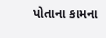પોતાના કામના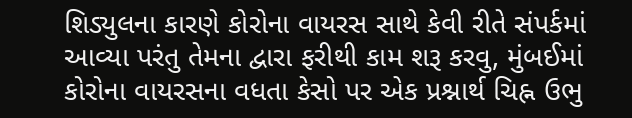શિડ્યુલના કારણે કોરોના વાયરસ સાથે કેવી રીતે સંપર્કમાં આવ્યા પરંતુ તેમના દ્વારા ફરીથી કામ શરૂ કરવુ, મુંબઈમાં કોરોના વાયરસના વધતા કેસો પર એક પ્રશ્નાર્થ ચિહ્ન ઉભુ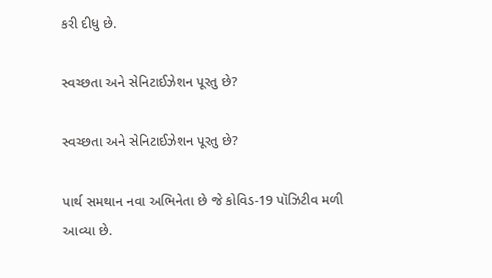કરી દીધુ છે.

સ્વચ્છતા અને સેનિટાઈઝેશન પૂરતુ છે?

સ્વચ્છતા અને સેનિટાઈઝેશન પૂરતુ છે?

પાર્થ સમથાન નવા અભિનેતા છે જે કોવિડ-19 પૉઝિટીવ મળી આવ્યા છે.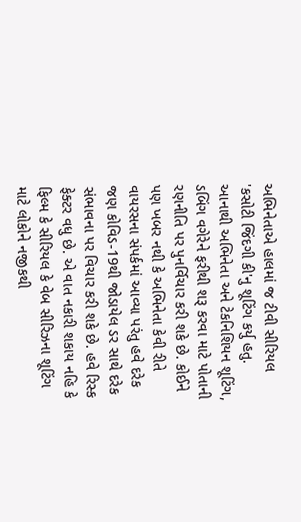અભિનેતાએ હાલમાં જ ટીવી સીરિયલ 'કસોટી જિંદગી કી'નુ શૂટિંગ કર્યુ હતુ. આનાથી અભિનેતા અને ટેકનિશિયન શૂટિંગ, ડબિંગ વગેરેને ફરીથી શરૂ કરવા માટે પોતાની રણનીતિ પર પુનર્વિચાર કરી શકે છે. કોઈને પણ ખબર નથી કે અભિનેતા કેવી રીતે વાયરસના સંપર્કમાં આવ્યા પરંતુ હવે દરેક જણ કોવિડ-19થી જોડાયેલ ડર સાથે દરેક સંભાવના પર વિચાર કરી શકે છે. હવે રિસ્ક ફેક્ટર વધુ છે. એ વાત નકારી શકાય નહિ કે ફિલ્મ કે સીરિયલ કે વેબ સીરિઝના શૂટિંગ માટે લોકોને નજીકથી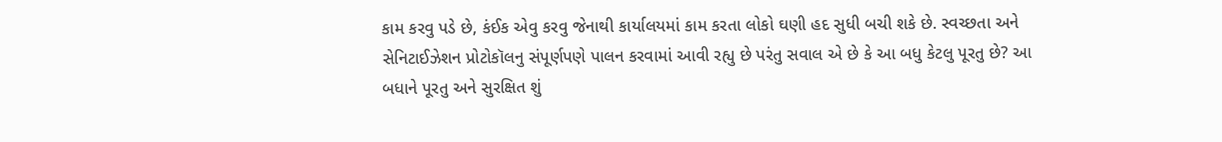કામ કરવુ પડે છે, કંઈક એવુ કરવુ જેનાથી કાર્યાલયમાં કામ કરતા લોકો ઘણી હદ સુધી બચી શકે છે. સ્વચ્છતા અને સેનિટાઈઝેશન પ્રોટોકૉલનુ સંપૂર્ણપણે પાલન કરવામાં આવી રહ્યુ છે પરંતુ સવાલ એ છે કે આ બધુ કેટલુ પૂરતુ છે? આ બધાને પૂરતુ અને સુરક્ષિત શું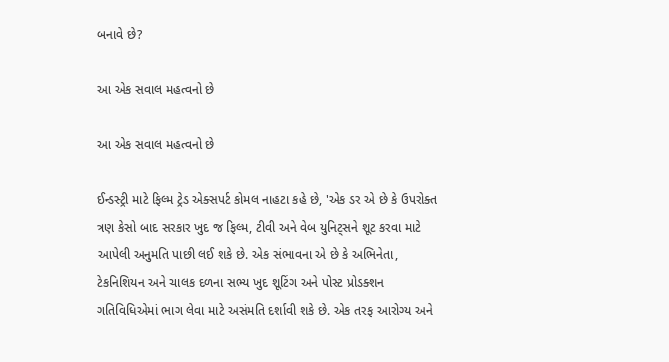બનાવે છે?

આ એક સવાલ મહત્વનો છે

આ એક સવાલ મહત્વનો છે

ઈન્ડસ્ટ્રી માટે ફિલ્મ ટ્રેડ એક્સપર્ટ કોમલ નાહટા કહે છે, 'એક ડર એ છે કે ઉપરોક્ત ત્રણ કેસો બાદ સરકાર ખુદ જ ફિલ્મ, ટીવી અને વેબ યુનિટ્સને શૂટ કરવા માટે આપેલી અનુમતિ પાછી લઈ શકે છે. એક સંભાવના એ છે કે અભિનેતા, ટેકનિશિયન અને ચાલક દળના સભ્ય ખુદ શૂટિંગ અને પોસ્ટ પ્રોડક્શન ગતિવિધિએમાં ભાગ લેવા માટે અસંમતિ દર્શાવી શકે છે. એક તરફ આરોગ્ય અને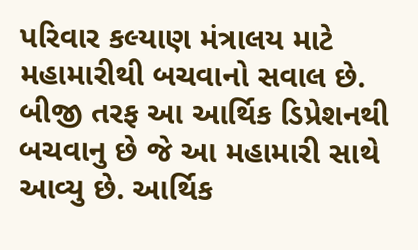પરિવાર કલ્યાણ મંત્રાલય માટે મહામારીથી બચવાનો સવાલ છે. બીજી તરફ આ આર્થિક ડિપ્રેશનથી બચવાનુ છે જે આ મહામારી સાથે આવ્યુ છે. આર્થિક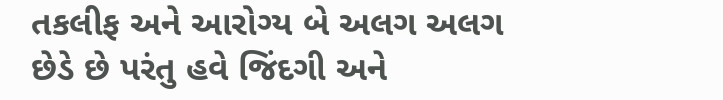તકલીફ અને આરોગ્ય બે અલગ અલગ છેડે છે પરંતુ હવે જિંદગી અને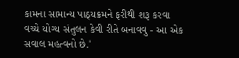કામના સામાન્ય પાઠ્યક્રમને ફરીથી શરૂ કરવા વચ્ચે યોગ્ય સંતુલન કેવી રીતે બનાવવુ - આ એક સવાલ મહત્વનો છે.'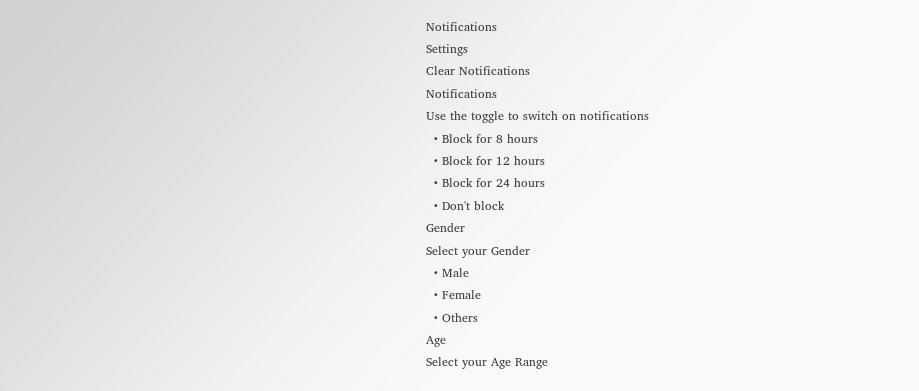Notifications
Settings
Clear Notifications
Notifications
Use the toggle to switch on notifications
  • Block for 8 hours
  • Block for 12 hours
  • Block for 24 hours
  • Don't block
Gender
Select your Gender
  • Male
  • Female
  • Others
Age
Select your Age Range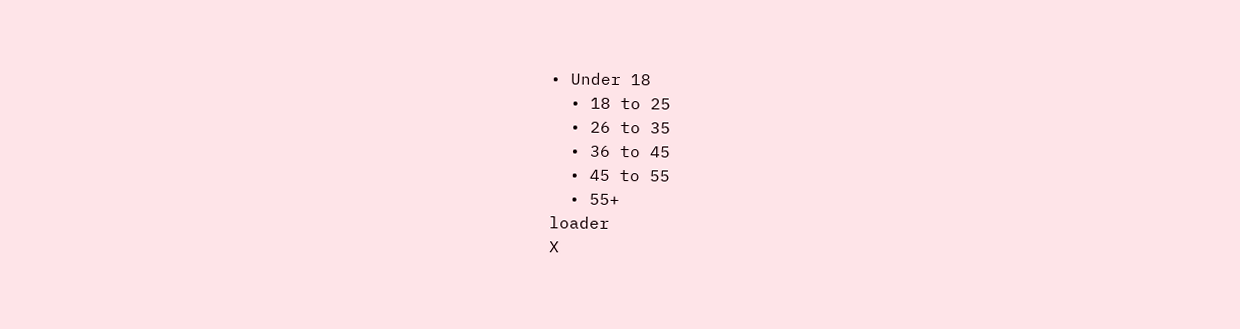• Under 18
  • 18 to 25
  • 26 to 35
  • 36 to 45
  • 45 to 55
  • 55+
loader
X